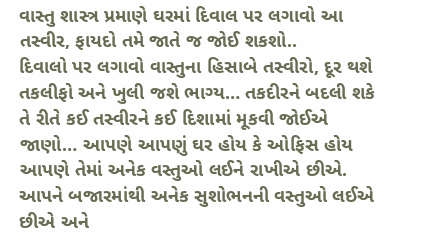વાસ્તુ શાસ્ત્ર પ્રમાણે ઘરમાં દિવાલ પર લગાવો આ તસ્વીર, ફાયદો તમે જાતે જ જોઈ શકશો..
દિવાલો પર લગાવો વાસ્તુના હિસાબે તસ્વીરો, દૂર થશે તકલીફો અને ખુલી જશે ભાગ્ય… તકદીરને બદલી શકે તે રીતે કઈ તસ્વીરને કઈ દિશામાં મૂકવી જોઈએ જાણો… આપણે આપણું ઘર હોય કે ઓફિસ હોય આપણે તેમાં અનેક વસ્તુઓ લઈને રાખીએ છીએ. આપને બજારમાંથી અનેક સુશોભનની વસ્તુઓ લઈએ છીએ અને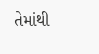તેમાંથી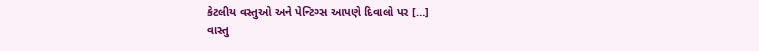કેટલીય વસ્તુઓ અને પેન્ટિગ્સ આપણે દિવાલો પર […]
વાસ્તુ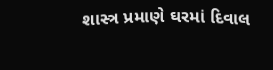શાસ્ત્ર પ્રમાણે ઘરમાં દિવાલ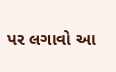પર લગાવો આ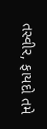તસ્વીર, ફાયદો તમે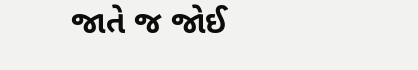જાતે જ જોઈ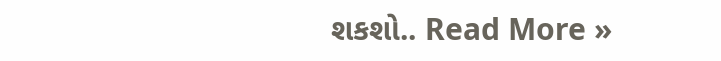શકશો.. Read More »